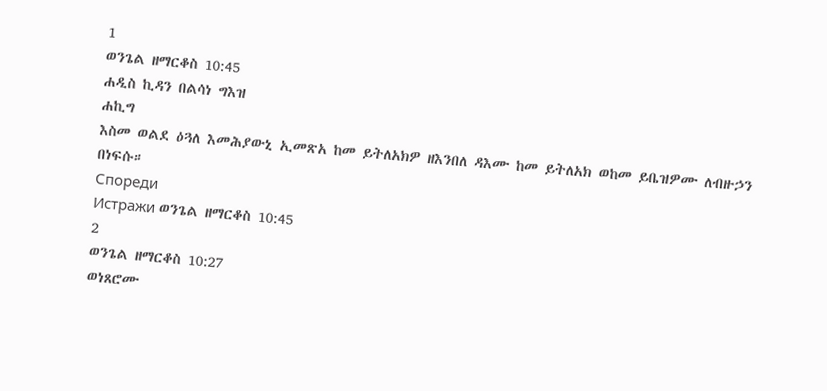1
ወንጌል ዘማርቆስ 10:45
ሐዲስ ኪዳን በልሳነ ግእዝ
ሐኪግ
እስመ ወልደ ዕጓለ እመሕያውኒ ኢመጽአ ከመ ይትለአክዎ ዘእንበለ ዳእሙ ከመ ይትለአክ ወከመ ይቤዝዎሙ ለብዙኃን በነፍሱ።
Спореди
Истражи ወንጌል ዘማርቆስ 10:45
2
ወንጌል ዘማርቆስ 10:27
ወነጸሮሙ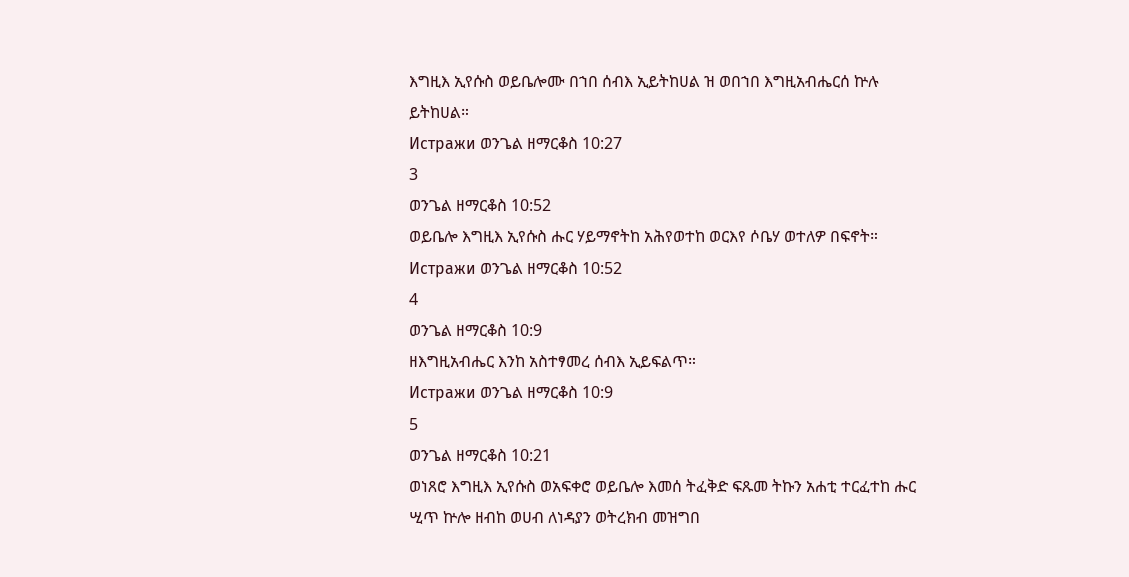እግዚእ ኢየሱስ ወይቤሎሙ በኀበ ሰብእ ኢይትከሀል ዝ ወበኀበ እግዚአብሔርሰ ኵሉ ይትከሀል።
Истражи ወንጌል ዘማርቆስ 10:27
3
ወንጌል ዘማርቆስ 10:52
ወይቤሎ እግዚእ ኢየሱስ ሑር ሃይማኖትከ አሕየወተከ ወርእየ ሶቤሃ ወተለዎ በፍኖት።
Истражи ወንጌል ዘማርቆስ 10:52
4
ወንጌል ዘማርቆስ 10:9
ዘእግዚአብሔር እንከ አስተፃመረ ሰብእ ኢይፍልጥ።
Истражи ወንጌል ዘማርቆስ 10:9
5
ወንጌል ዘማርቆስ 10:21
ወነጸሮ እግዚእ ኢየሱስ ወአፍቀሮ ወይቤሎ እመሰ ትፈቅድ ፍጹመ ትኩን አሐቲ ተርፈተከ ሑር ሢጥ ኵሎ ዘብከ ወሀብ ለነዳያን ወትረክብ መዝግበ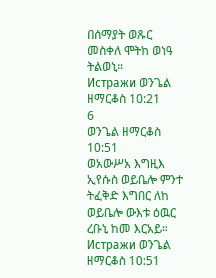በሰማያት ወጹር መስቀለ ሞትከ ወነዓ ትልወኒ።
Истражи ወንጌል ዘማርቆስ 10:21
6
ወንጌል ዘማርቆስ 10:51
ወአውሥአ እግዚእ ኢየሱስ ወይቤሎ ምንተ ትፈቅድ እግበር ለከ ወይቤሎ ውእቱ ዕዉር ረቡኒ ከመ እርአይ።
Истражи ወንጌል ዘማርቆስ 10:51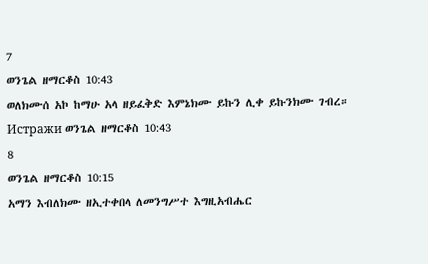7
ወንጌል ዘማርቆስ 10:43
ወለክሙሰ አኮ ከማሁ አላ ዘይፈቅድ እምኔክሙ ይኩን ሊቀ ይኩንክሙ ገብረ።
Истражи ወንጌል ዘማርቆስ 10:43
8
ወንጌል ዘማርቆስ 10:15
አማን እብለክሙ ዘኢተቀበላ ለመንግሥተ እግዚአብሔር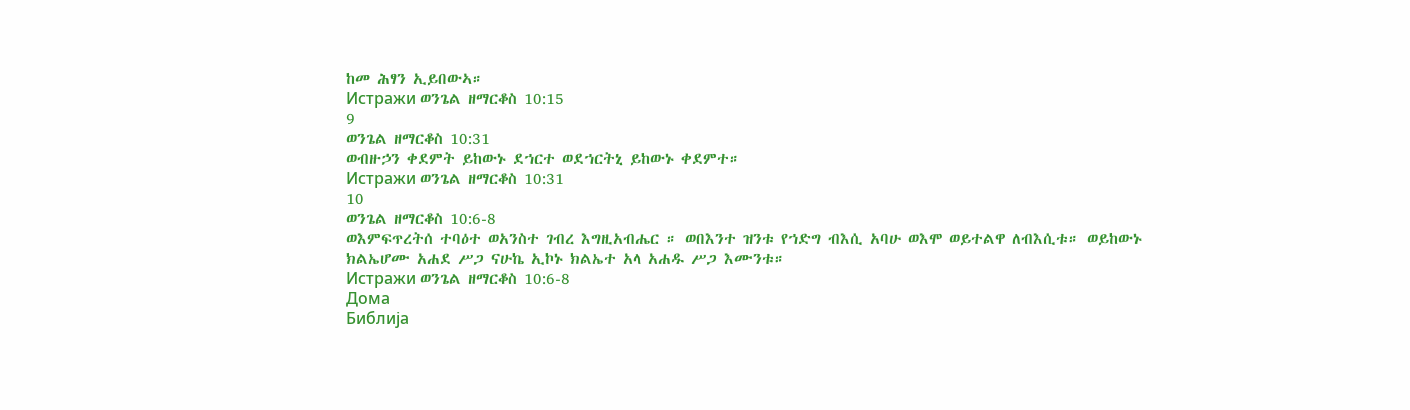ከመ ሕፃን ኢይበውኣ።
Истражи ወንጌል ዘማርቆስ 10:15
9
ወንጌል ዘማርቆስ 10:31
ወብዙኃን ቀደምት ይከውኑ ደኀርተ ወደኀርትኒ ይከውኑ ቀደምተ።
Истражи ወንጌል ዘማርቆስ 10:31
10
ወንጌል ዘማርቆስ 10:6-8
ወእምፍጥረትሰ ተባዕተ ወአንስተ ገብረ እግዚአብሔር ። ወበእንተ ዝንቱ የኀድግ ብእሲ አባሁ ወእሞ ወይተልዋ ለብእሲቱ። ወይከውኑ ክልኤሆሙ አሐደ ሥጋ ናሁኬ ኢኮኑ ክልኤተ አላ አሐዱ ሥጋ እሙንቱ።
Истражи ወንጌል ዘማርቆስ 10:6-8
Дома
Библија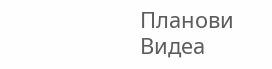Планови
Видеа